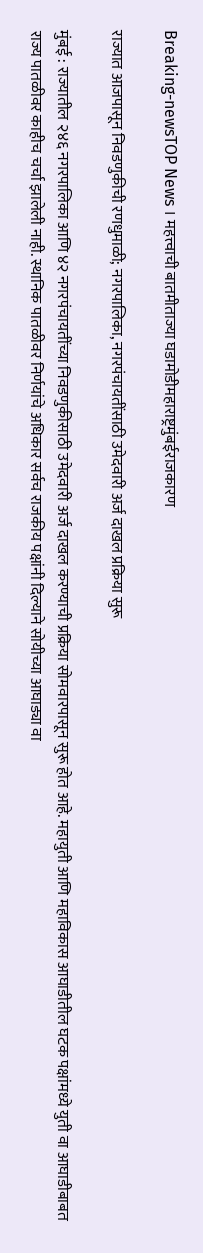Breaking-newsTOP News । महत्त्वाची बातमीताज्या घडामोडीमहाराष्ट्रमुंबईराजकारण

राज्यात आजपासून निवडणुकीची रणधुमाळी; नगरपालिका, नगरपंचायतींसाठी उमेदवारी अर्ज दाखल प्रक्रिया सुरू

मुंबई : राज्यातील २४६ नगरपालिका आणि ४२ नगरपंचायतींच्या निवडणुकीसाठी उमेदवारी अर्ज दाखल करण्याची प्रक्रिया सोमवारपासून सुरू होत आहे. महायुती आणि महाविकास आघाडीतील घटक पक्षांमध्ये युती वा आघाडीबाबत राज्य पातळीवर काहीच चर्चा झालेली नाही. स्थानिक पातळीवर निर्णयांचे अधिकार सर्वच राजकीय पक्षांनी दिल्याने सोयीच्या आघाड्या वा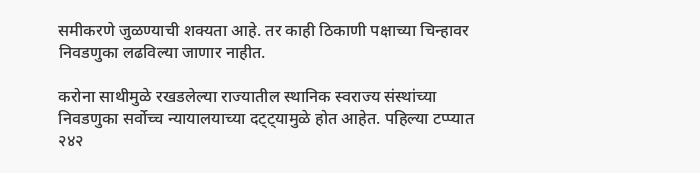समीकरणे जुळण्याची शक्यता आहे. तर काही ठिकाणी पक्षाच्या चिन्हावर निवडणुका लढविल्या जाणार नाहीत.

करोना साथीमुळे रखडलेल्या राज्यातील स्थानिक स्वराज्य संस्थांच्या निवडणुका सर्वोच्च न्यायालयाच्या दट्ट्यामुळे होत आहेत. पहिल्या टप्प्यात २४२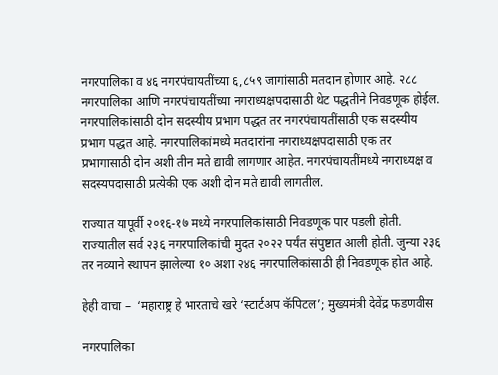नगरपालिका व ४६ नगरपंचायतींच्या ६,८५९ जागांसाठी मतदान होणार आहे. २८८ नगरपालिका आणि नगरपंचायतींच्या नगराध्यक्षपदासाठी थेट पद्धतीने निवडणूक होईल. नगरपालिकांसाठी दोन सदस्यीय प्रभाग पद्धत तर नगरपंचायतींसाठी एक सदस्यीय प्रभाग पद्धत आहे. नगरपालिकांमध्ये मतदारांना नगराध्यक्षपदासाठी एक तर प्रभागासाठी दोन अशी तीन मते द्यावी लागणार आहेत. नगरपंचायतींमध्ये नगराध्यक्ष व सदस्यपदासाठी प्रत्येकी एक अशी दोन मते द्यावी लागतील.

राज्यात यापूर्वी २०१६-१७ मध्ये नगरपालिकांसाठी निवडणूक पार पडली होती. राज्यातील सर्व २३६ नगरपालिकांची मुदत २०२२ पर्यंत संपुष्टात आली होती. जुन्या २३६ तर नव्याने स्थापन झालेल्या १० अशा २४६ नगरपालिकांसाठी ही निवडणूक होत आहे.

हेही वाचा –  ‘महाराष्ट्र हे भारताचे खरे ‘स्टार्टअप कॅपिटल’; मुख्यमंत्री देवेंद्र फडणवीस

नगरपालिका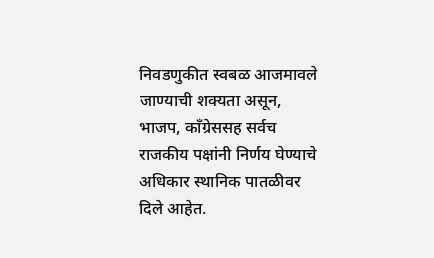निवडणुकीत स्वबळ आजमावले जाण्याची शक्यता असून, भाजप, काँग्रेससह सर्वच राजकीय पक्षांनी निर्णय घेण्याचे अधिकार स्थानिक पातळीवर दिले आहेत.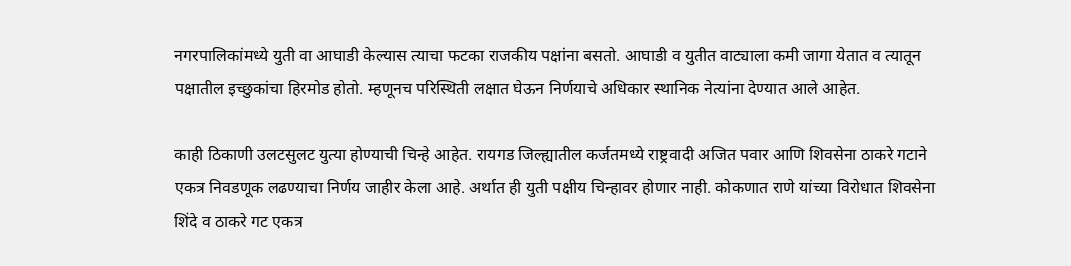नगरपालिकांमध्ये युती वा आघाडी केल्यास त्याचा फटका राजकीय पक्षांना बसतो. आघाडी व युतीत वाट्याला कमी जागा येतात व त्यातून पक्षातील इच्छुकांचा हिरमोड होतो. म्हणूनच परिस्थिती लक्षात घेऊन निर्णयाचे अधिकार स्थानिक नेत्यांना देण्यात आले आहेत.

काही ठिकाणी उलटसुलट युत्या होण्याची चिन्हे आहेत. रायगड जिल्ह्यातील कर्जतमध्ये राष्ट्रवादी अजित पवार आणि शिवसेना ठाकरे गटाने एकत्र निवडणूक लढण्याचा निर्णय जाहीर केला आहे. अर्थात ही युती पक्षीय चिन्हावर होणार नाही. कोकणात राणे यांच्या विरोधात शिवसेना शिंदे व ठाकरे गट एकत्र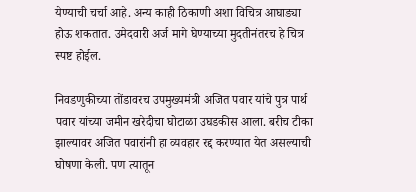येण्याची चर्चा आहे. अन्य काही ठिकाणी अशा विचित्र आघाड्या होऊ शकतात. उमेदवारी अर्ज मागे घेण्याच्या मुदतीनंतरच हे चित्र स्पष्ट होईल.

निवडणुकीच्या तोंडावरच उपमुख्यमंत्री अजित पवार यांचे पुत्र पार्थ पवार यांच्या जमीन खरेदीचा घोटाळा उघडकीस आला. बरीच टीका झाल्यावर अजित पवारांनी हा व्यवहार रद्द करण्यात येत असल्याची घोषणा केली. पण त्यातून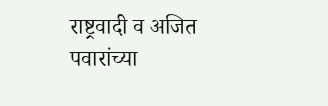राष्ट्रवादी व अजित पवारांच्या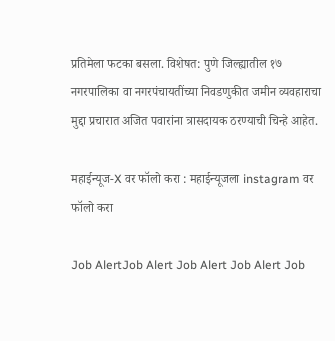प्रतिमेला फटका बसला. विशेषत: पुणे जिल्ह्यातील १७ नगरपालिका वा नगरपंचायतींच्या निवडणुकीत जमीन व्यवहाराचा मुद्दा प्रचारात अजित पवारांना त्रासदायक ठरण्याची चिन्हे आहेत.

महाईन्यूज-X वर फॉलो करा : महाईन्यूजला instagram वर फॉलो करा

Job AlertJob Alert Job Alert Job Alert Job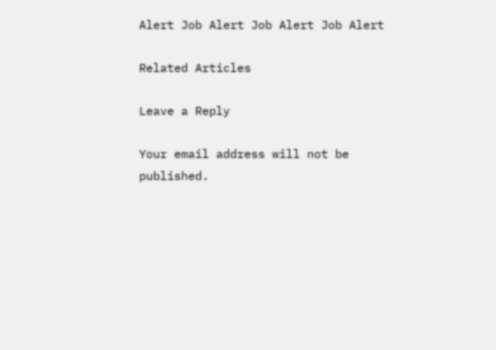Alert Job Alert Job Alert Job Alert

Related Articles

Leave a Reply

Your email address will not be published.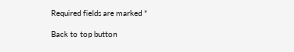Required fields are marked *

Back to top button